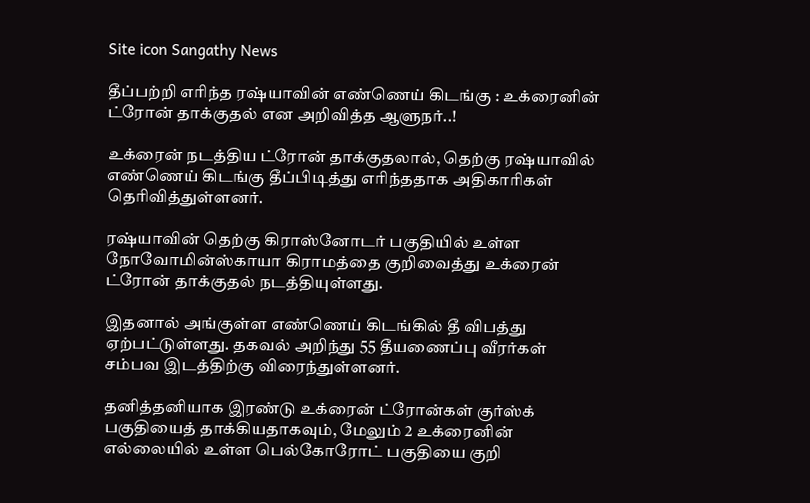Site icon Sangathy News

தீப்பற்றி எரிந்த ரஷ்யாவின் எண்ணெய் கிடங்கு : உக்ரைனின் ட்ரோன் தாக்குதல் என அறிவித்த ஆளுநர்..!

உக்ரைன் நடத்திய ட்ரோன் தாக்குதலால், தெற்கு ரஷ்யாவில் எண்ணெய் கிடங்கு தீப்பிடித்து எரிந்ததாக அதிகாரிகள் தெரிவித்துள்ளனர்.

ரஷ்யாவின் தெற்கு கிராஸ்னோடர் பகுதியில் உள்ள நோவோமின்ஸ்காயா கிராமத்தை குறிவைத்து உக்ரைன் ட்ரோன் தாக்குதல் நடத்தியுள்ளது.

இதனால் அங்குள்ள எண்ணெய் கிடங்கில் தீ விபத்து ஏற்பட்டுள்ளது. தகவல் அறிந்து 55 தீயணைப்பு வீரர்கள் சம்பவ இடத்திற்கு விரைந்துள்ளனர்.

தனித்தனியாக இரண்டு உக்ரைன் ட்ரோன்கள் குர்ஸ்க் பகுதியைத் தாக்கியதாகவும், மேலும் 2 உக்ரைனின் எல்லையில் உள்ள பெல்கோரோட் பகுதியை குறி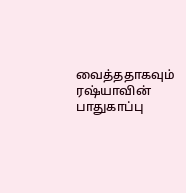வைத்ததாகவும் ரஷ்யாவின் பாதுகாப்பு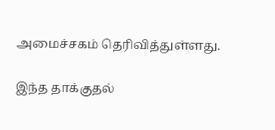அமைச்சகம் தெரிவித்துள்ளது.

இந்த தாக்குதல்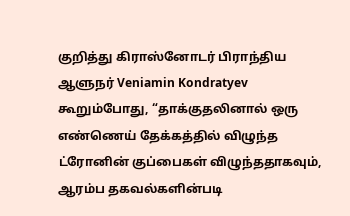குறித்து கிராஸ்னோடர் பிராந்திய ஆளுநர் Veniamin Kondratyev கூறும்போது, “தாக்குதலினால் ஒரு எண்ணெய் தேக்கத்தில் விழுந்த ட்ரோனின் குப்பைகள் விழுந்ததாகவும், ஆரம்ப தகவல்களின்படி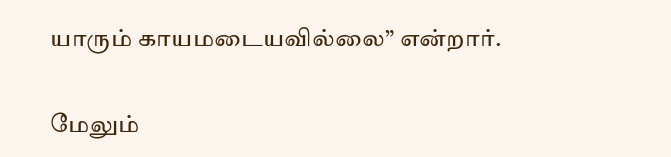யாரும் காயமடையவில்லை” என்றார்.

மேலும்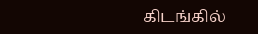கிடங்கில்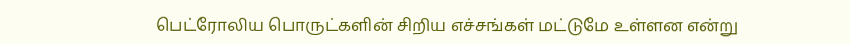பெட்ரோலிய பொருட்களின் சிறிய எச்சங்கள் மட்டுமே உள்ளன என்று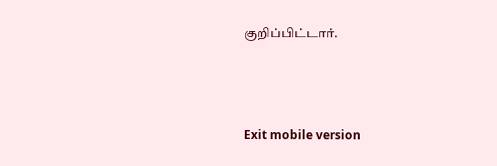குறிப்பிட்டார்.



Exit mobile version